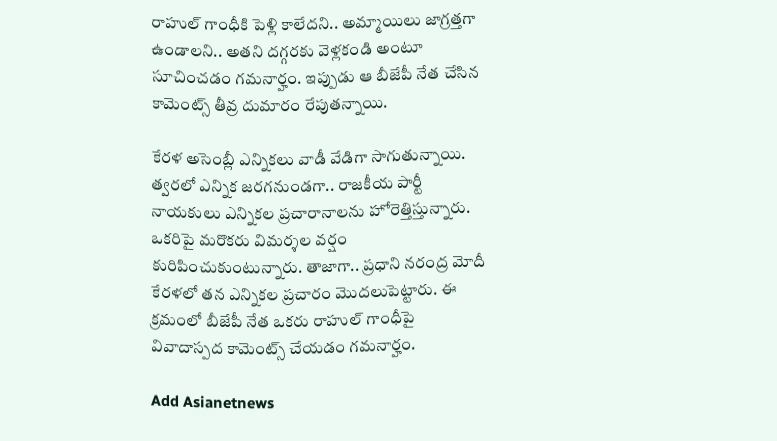రాహుల్ గాంధీకి పెళ్లి కాలేదని.. అమ్మాయిలు జాగ్రత్తగా ఉండాలని.. అతని దగ్గరకు వెళ్లకండి అంటూ సూచించడం గమనార్హం. ఇప్పుడు ఆ బీజేపీ నేత చేసిన కామెంట్స్ తీవ్ర దుమారం రేపుతన్నాయి.

కేరళ అసెంబ్లీ ఎన్నికలు వాడీ వేడిగా సాగుతున్నాయి. త్వరలో ఎన్నిక జరగనుండగా.. రాజకీయ పార్టీ నాయకులు ఎన్నికల ప్రచారానాలను హోరెత్తిస్తున్నారు. ఒకరిపై మరొకరు విమర్శల వర్షం కురిపించుకుంటున్నారు. తాజాగా.. ప్రధాని నరంద్ర మోదీ కేరళలో తన ఎన్నికల ప్రచారం మొదలుపెట్టారు. ఈ క్రమంలో బీజేపీ నేత ఒకరు రాహుల్ గాంధీపై వివాదాస్పద కామెంట్స్ చేయడం గమనార్హం.

Add Asianetnews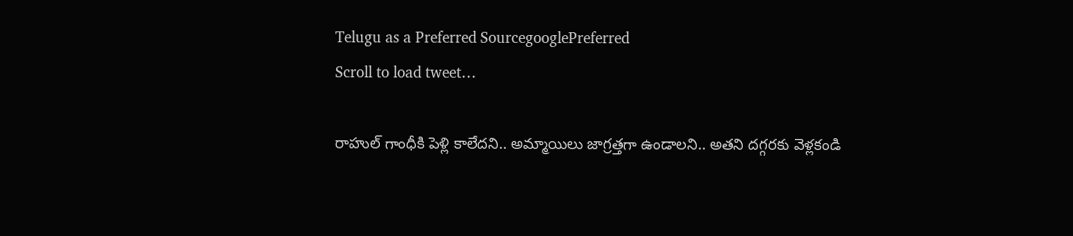Telugu as a Preferred SourcegooglePreferred
Scroll to load tweet…

రాహుల్ గాంధీకి పెళ్లి కాలేదని.. అమ్మాయిలు జాగ్రత్తగా ఉండాలని.. అతని దగ్గరకు వెళ్లకండి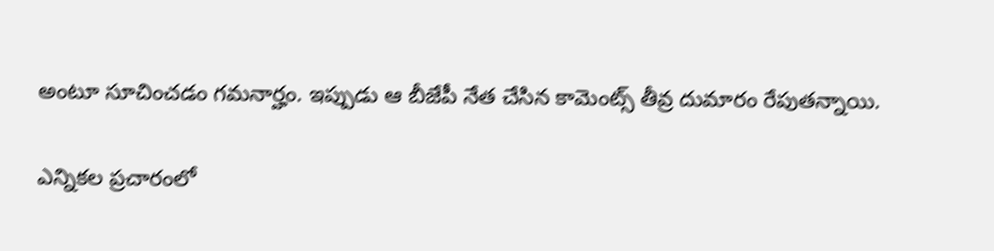అంటూ సూచించడం గమనార్హం. ఇప్పుడు ఆ బీజేపీ నేత చేసిన కామెంట్స్ తీవ్ర దుమారం రేపుతన్నాయి.

ఎన్నికల ప్రచారంలో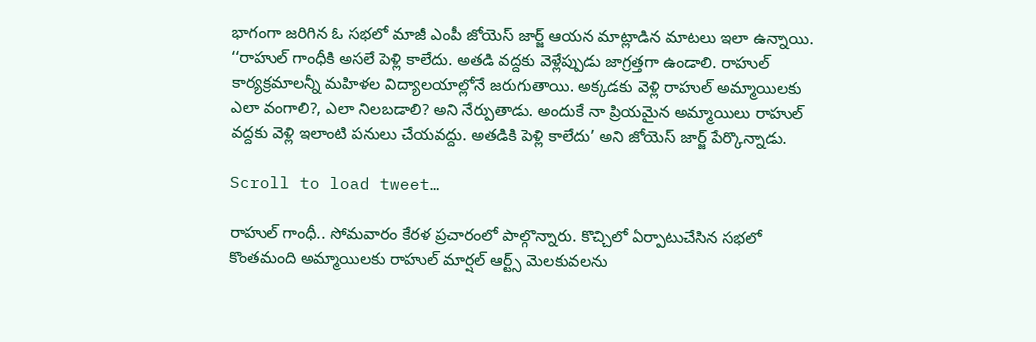భాగంగా జరిగిన ఓ సభలో మాజీ ఎంపీ జోయెస్‌ జార్జ్‌ ఆయన మాట్లాడిన మాటలు ఇలా ఉన్నాయి. ‘‘రాహుల్‌ గాంధీకి అసలే పెళ్లి కాలేదు. అతడి వద్దకు వెళ్లేప్పుడు జాగ్రత్తగా ఉండాలి. రాహుల్‌ కార్యక్రమాలన్నీ మహిళల విద్యాలయాల్లోనే జరుగుతాయి. అక్కడకు వెళ్లి రాహుల్‌ అమ్మాయిలకు ఎలా వంగాలి?, ఎలా నిలబడాలి? అని నేర్పుతాడు. అందుకే నా ప్రియమైన అమ్మాయిలు రాహుల్‌ వద్దకు వెళ్లి ఇలాంటి పనులు చేయవద్దు. అతడికి పెళ్లి కాలేదు’ అని జోయెస్‌ జార్జ్‌ పేర్కొన్నాడు.

Scroll to load tweet…

రాహుల్‌ గాంధీ.. సోమవారం కేరళ ప్రచారంలో పాల్గొన్నారు. కొచ్చిలో ఏర్పాటుచేసిన సభలో కొంతమంది అమ్మాయిలకు రాహుల్‌ మార్షల్‌ ఆర్ట్స్‌ మెలకువలను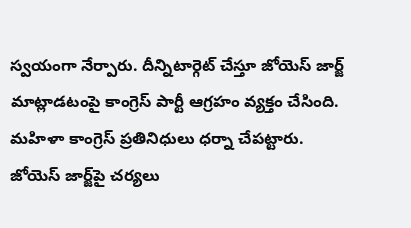స్వయంగా నేర్పారు. దీన్నిటార్గెట్‌ చేస్తూ జోయెస్‌ జార్జ్‌ మాట్లాడటంపై కాంగ్రెస్‌ పార్టీ ఆగ్రహం వ్యక్తం చేసింది. మహిళా కాంగ్రెస్‌ ప్రతినిధులు ధర్నా చేపట్టారు. జోయెస్‌ జార్జ్‌పై చర్యలు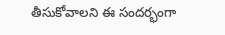తీసుకోవాలని ఈ సందర్భంగా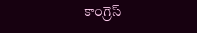కాంగ్రెస్‌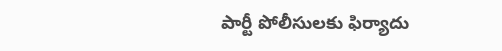పార్టీ పోలీసులకు ఫిర్యాదు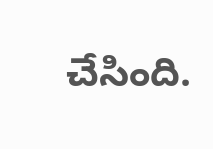చేసింది.